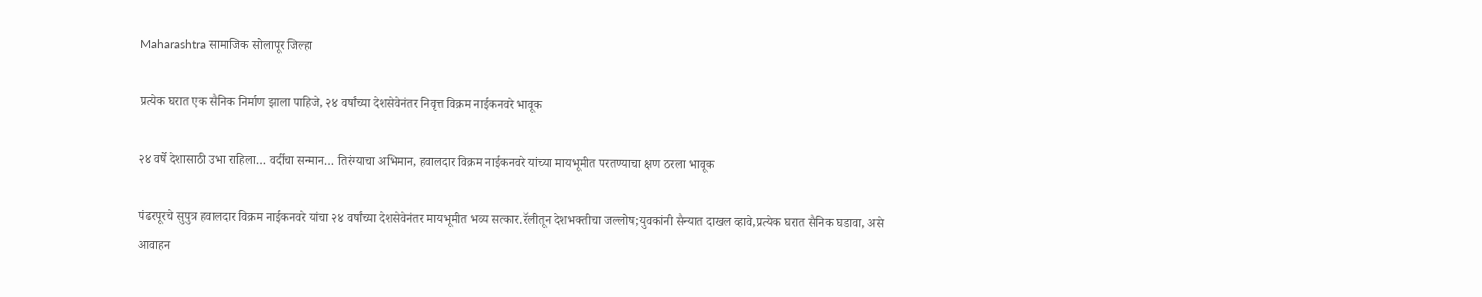Maharashtra सामाजिक सोलापूर जिल्हा

प्रत्येक घरात एक सैनिक निर्माण झाला पाहिजे, २४ वर्षांच्या देशसेवेनंतर निवृत्त विक्रम नाईकनवरे भावूक

२४ वर्षे देशासाठी उभा राहिला… वर्दीचा सन्मान… तिरंग्याचा अभिमान, हवालदार विक्रम नाईकनवरे यांच्या मायभूमीत परतण्याचा क्षण ठरला भावूक

पंढरपूरचे सुपुत्र हवालदार विक्रम नाईकनवरे यांचा २४ वर्षांच्या देशसेवेनंतर मायभूमीत भव्य सत्कार.रॅलीतून देशभक्तीचा जल्लोष;युवकांनी सैन्यात दाखल व्हावे,प्रत्येक घरात सैनिक घडावा, असे आवाहन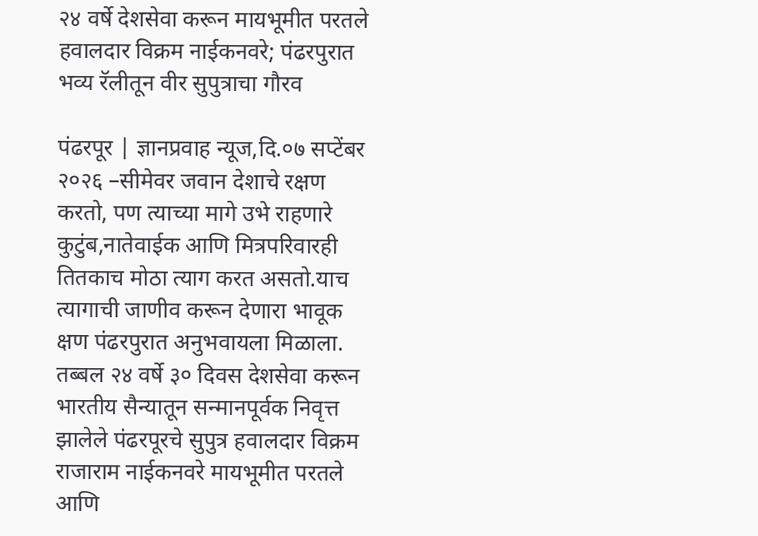२४ वर्षे देशसेवा करून मायभूमीत परतले हवालदार विक्रम नाईकनवरे; पंढरपुरात भव्य रॅलीतून वीर सुपुत्राचा गौरव

पंढरपूर | ज्ञानप्रवाह न्यूज,दि.०७ सप्टेंबर २०२६ –सीमेवर जवान देशाचे रक्षण करतो, पण त्याच्या मागे उभे राहणारे कुटुंब,नातेवाईक आणि मित्रपरिवारही तितकाच मोठा त्याग करत असतो.याच त्यागाची जाणीव करून देणारा भावूक क्षण पंढरपुरात अनुभवायला मिळाला. तब्बल २४ वर्षे ३० दिवस देशसेवा करून भारतीय सैन्यातून सन्मानपूर्वक निवृत्त झालेले पंढरपूरचे सुपुत्र हवालदार विक्रम राजाराम नाईकनवरे मायभूमीत परतले आणि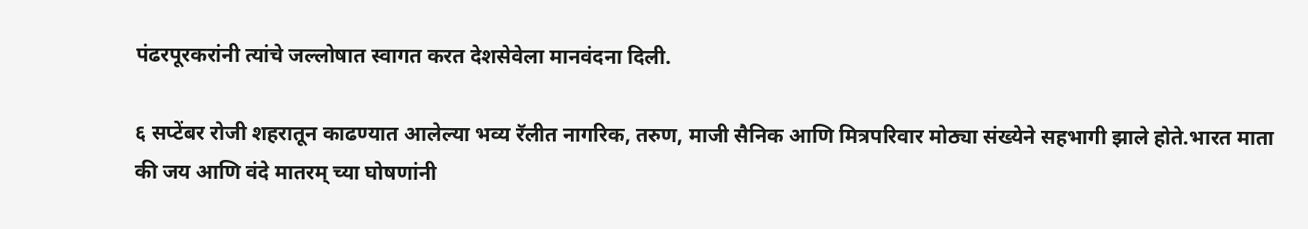पंढरपूरकरांनी त्यांचे जल्लोषात स्वागत करत देशसेवेला मानवंदना दिली.

६ सप्टेंबर रोजी शहरातून काढण्यात आलेल्या भव्य रॅलीत नागरिक, तरुण, माजी सैनिक आणि मित्रपरिवार मोठ्या संख्येने सहभागी झाले होते.भारत माता की जय आणि वंदे मातरम् च्या घोषणांनी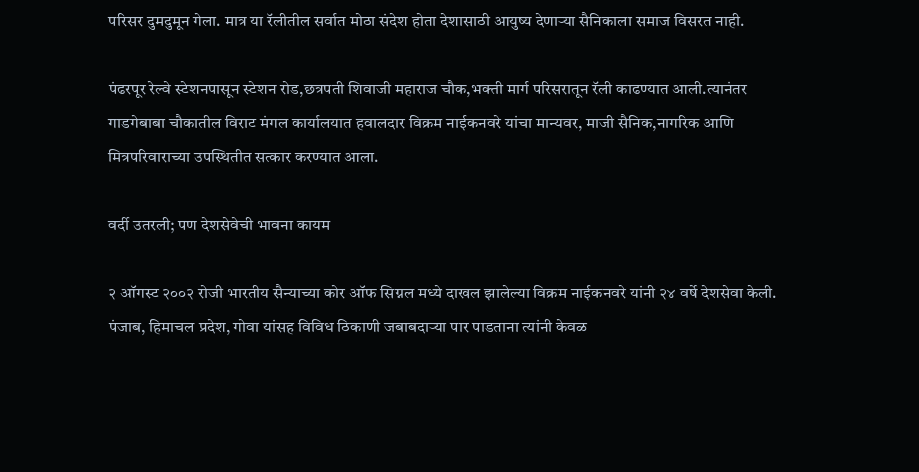परिसर दुमदुमून गेला. मात्र या रॅलीतील सर्वात मोठा संदेश होता देशासाठी आयुष्य देणाऱ्या सैनिकाला समाज विसरत नाही.

पंढरपूर रेल्वे स्टेशनपासून स्टेशन रोड,छत्रपती शिवाजी महाराज चौक,भक्ती मार्ग परिसरातून रॅली काढण्यात आली.त्यानंतर गाडगेबाबा चौकातील विराट मंगल कार्यालयात हवालदार विक्रम नाईकनवरे यांचा मान्यवर, माजी सैनिक,नागरिक आणि मित्रपरिवाराच्या उपस्थितीत सत्कार करण्यात आला.

वर्दी उतरली; पण देशसेवेची भावना कायम

२ ऑगस्ट २००२ रोजी भारतीय सैन्याच्या कोर ऑफ सिग्नल मध्ये दाखल झालेल्या विक्रम नाईकनवरे यांनी २४ वर्षे देशसेवा केली. पंजाब, हिमाचल प्रदेश, गोवा यांसह विविध ठिकाणी जबाबदाऱ्या पार पाडताना त्यांनी केवळ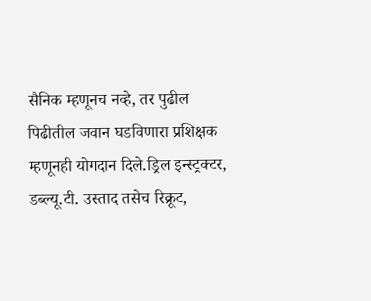सैनिक म्हणूनच नव्हे, तर पुढील पिढीतील जवान घडविणारा प्रशिक्षक म्हणूनही योगदान दिले.ड्रिल इन्स्ट्रक्टर, डब्ल्यू.टी. उस्ताद तसेच रिक्रूट,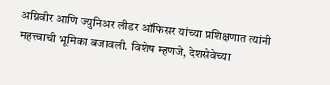अग्निवीर आणि ज्युनिअर लीडर ऑफिसर यांच्या प्रशिक्षणात त्यांनी महत्त्वाची भूमिका बजावली. विशेष म्हणजे, देशसेवेच्या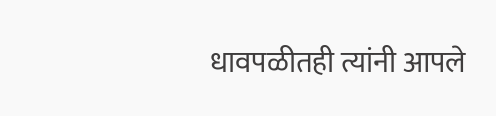धावपळीतही त्यांनी आपले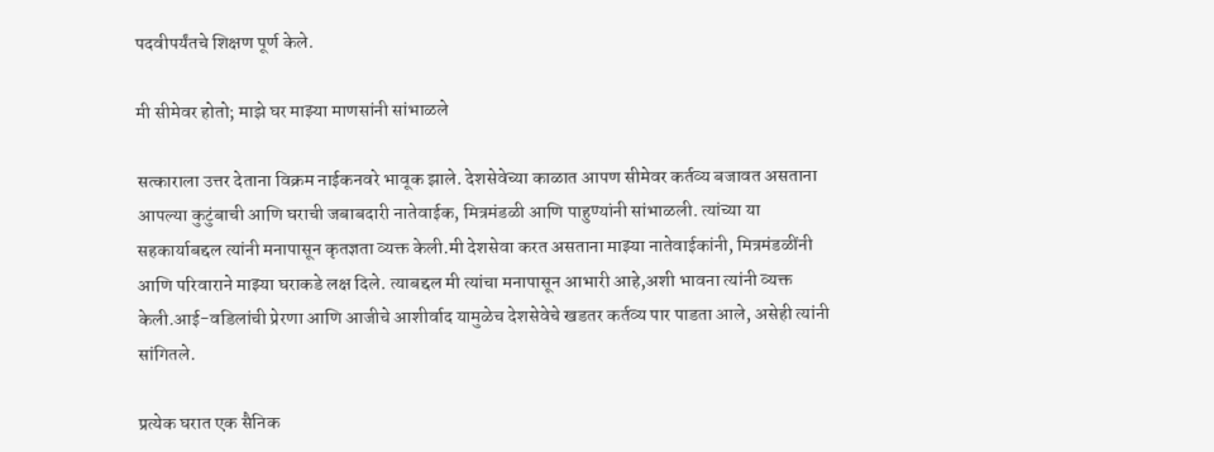पदवीपर्यंतचे शिक्षण पूर्ण केले.

मी सीमेवर होतो; माझे घर माझ्या माणसांनी सांभाळले

सत्काराला उत्तर देताना विक्रम नाईकनवरे भावूक झाले. देशसेवेच्या काळात आपण सीमेवर कर्तव्य बजावत असताना आपल्या कुटुंबाची आणि घराची जबाबदारी नातेवाईक, मित्रमंडळी आणि पाहुण्यांनी सांभाळली. त्यांच्या या सहकार्याबद्दल त्यांनी मनापासून कृतज्ञता व्यक्त केली.मी देशसेवा करत असताना माझ्या नातेवाईकांनी, मित्रमंडळींनी आणि परिवाराने माझ्या घराकडे लक्ष दिले. त्याबद्दल मी त्यांचा मनापासून आभारी आहे,अशी भावना त्यांनी व्यक्त केली.आई-वडिलांची प्रेरणा आणि आजीचे आशीर्वाद यामुळेच देशसेवेचे खडतर कर्तव्य पार पाडता आले, असेही त्यांनी सांगितले.

प्रत्येक घरात एक सैनिक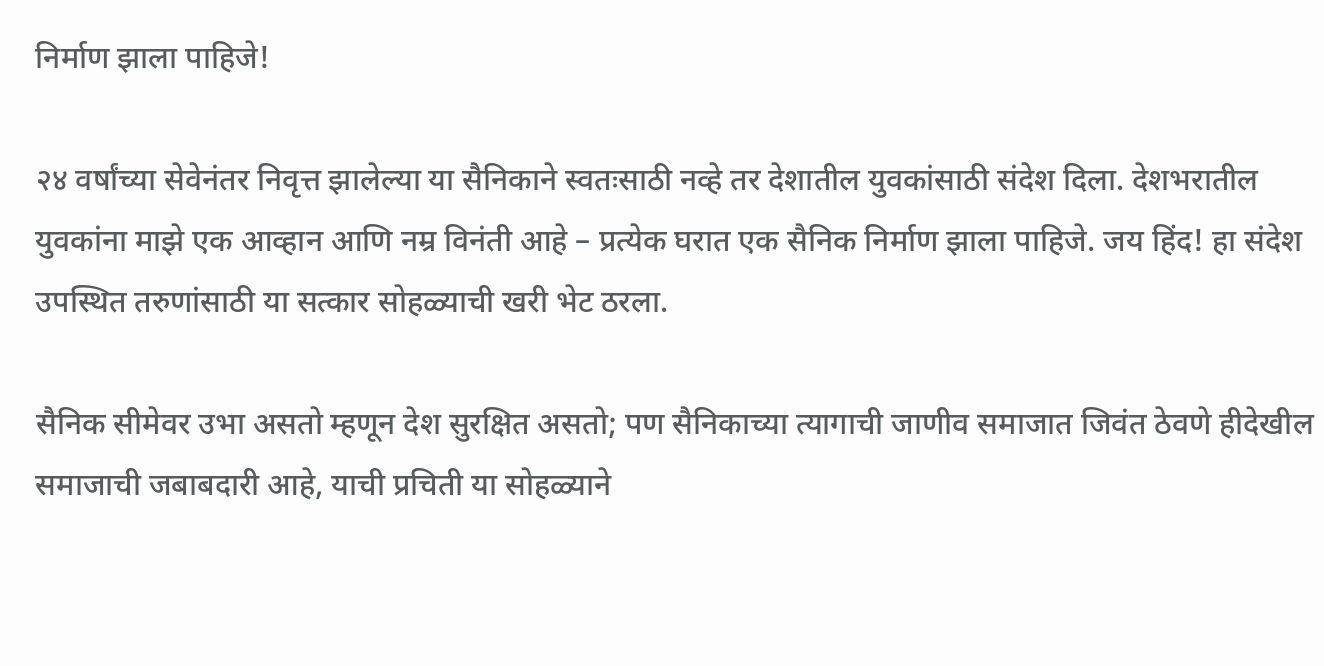निर्माण झाला पाहिजे!

२४ वर्षांच्या सेवेनंतर निवृत्त झालेल्या या सैनिकाने स्वतःसाठी नव्हे तर देशातील युवकांसाठी संदेश दिला. देशभरातील युवकांना माझे एक आव्हान आणि नम्र विनंती आहे – प्रत्येक घरात एक सैनिक निर्माण झाला पाहिजे. जय हिंद! हा संदेश उपस्थित तरुणांसाठी या सत्कार सोहळ्याची खरी भेट ठरला.

सैनिक सीमेवर उभा असतो म्हणून देश सुरक्षित असतो; पण सैनिकाच्या त्यागाची जाणीव समाजात जिवंत ठेवणे हीदेखील समाजाची जबाबदारी आहे, याची प्रचिती या सोहळ्याने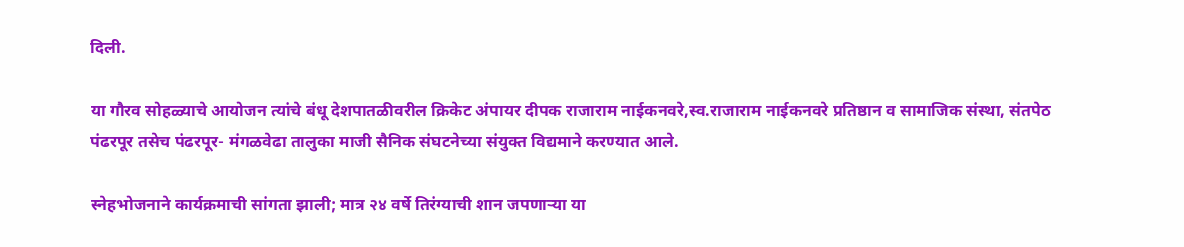दिली.

या गौरव सोहळ्याचे आयोजन त्यांचे बंधू देशपातळीवरील क्रिकेट अंपायर दीपक राजाराम नाईकनवरे,स्व.राजाराम नाईकनवरे प्रतिष्ठान व सामाजिक संस्था, संतपेठ पंढरपूर तसेच पंढरपूर- मंगळवेढा तालुका माजी सैनिक संघटनेच्या संयुक्त विद्यमाने करण्यात आले.

स्नेहभोजनाने कार्यक्रमाची सांगता झाली; मात्र २४ वर्षे तिरंग्याची शान जपणाऱ्या या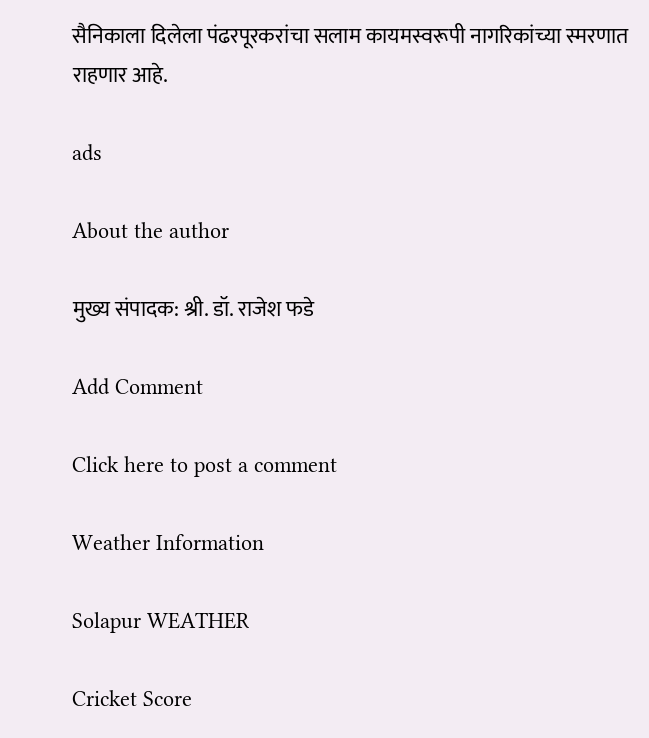सैनिकाला दिलेला पंढरपूरकरांचा सलाम कायमस्वरूपी नागरिकांच्या स्मरणात राहणार आहे.

ads

About the author

मुख्य संपादक: श्री. डॉ. राजेश फडे

Add Comment

Click here to post a comment

Weather Information

Solapur WEATHER

Cricket Score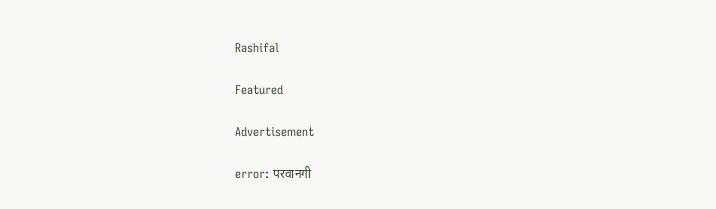Rashifal

Featured

Advertisement

error: परवानगी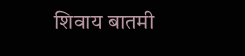शिवाय बातमी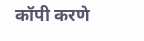कॉपी करणे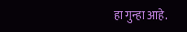हा गुन्हा आहे.